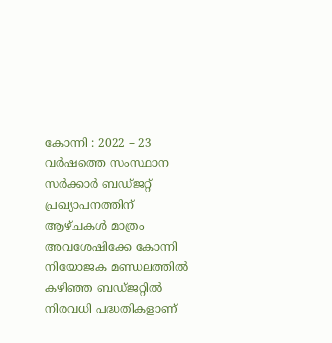കോന്നി : 2022 – 23 വർഷത്തെ സംസ്ഥാന സർക്കാർ ബഡ്ജറ്റ് പ്രഖ്യാപനത്തിന് ആഴ്ചകൾ മാത്രം അവശേഷിക്കേ കോന്നി നിയോജക മണ്ഡലത്തിൽ കഴിഞ്ഞ ബഡ്ജറ്റിൽ നിരവധി പദ്ധതികളാണ്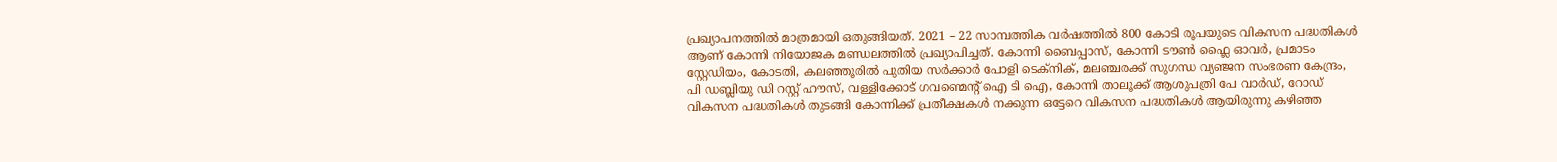പ്രഖ്യാപനത്തിൽ മാത്രമായി ഒതുങ്ങിയത്. 2021 – 22 സാമ്പത്തിക വർഷത്തിൽ 800 കോടി രൂപയുടെ വികസന പദ്ധതികൾ ആണ് കോന്നി നിയോജക മണ്ഡലത്തിൽ പ്രഖ്യാപിച്ചത്. കോന്നി ബൈപ്പാസ്, കോന്നി ടൗൺ ഫ്ലൈ ഓവർ, പ്രമാടം സ്റ്റേഡിയം, കോടതി, കലഞ്ഞൂരിൽ പുതിയ സർക്കാർ പോളി ടെക്നിക്, മലഞ്ചരക്ക് സുഗന്ധ വ്യഞ്ജന സംഭരണ കേന്ദ്രം, പി ഡബ്ലിയു ഡി റസ്റ്റ് ഹൗസ്, വള്ളിക്കോട് ഗവണ്മെന്റ് ഐ ടി ഐ, കോന്നി താലൂക്ക് ആശുപത്രി പേ വാർഡ്, റോഡ് വികസന പദ്ധതികൾ തുടങ്ങി കോന്നിക്ക് പ്രതീക്ഷകൾ നക്കുന്ന ഒട്ടേറെ വികസന പദ്ധതികൾ ആയിരുന്നു കഴിഞ്ഞ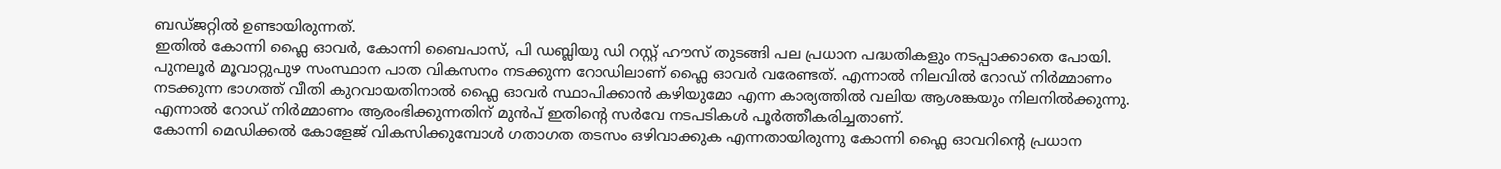ബഡ്ജറ്റിൽ ഉണ്ടായിരുന്നത്.
ഇതിൽ കോന്നി ഫ്ലൈ ഓവർ, കോന്നി ബൈപാസ്, പി ഡബ്ലിയു ഡി റസ്റ്റ് ഹൗസ് തുടങ്ങി പല പ്രധാന പദ്ധതികളും നടപ്പാക്കാതെ പോയി. പുനലൂർ മൂവാറ്റുപുഴ സംസ്ഥാന പാത വികസനം നടക്കുന്ന റോഡിലാണ് ഫ്ലൈ ഓവർ വരേണ്ടത്. എന്നാൽ നിലവിൽ റോഡ് നിർമ്മാണം നടക്കുന്ന ഭാഗത്ത് വീതി കുറവായതിനാൽ ഫ്ലൈ ഓവർ സ്ഥാപിക്കാൻ കഴിയുമോ എന്ന കാര്യത്തിൽ വലിയ ആശങ്കയും നിലനിൽക്കുന്നു. എന്നാൽ റോഡ് നിർമ്മാണം ആരംഭിക്കുന്നതിന് മുൻപ് ഇതിന്റെ സർവേ നടപടികൾ പൂർത്തീകരിച്ചതാണ്.
കോന്നി മെഡിക്കൽ കോളേജ് വികസിക്കുമ്പോൾ ഗതാഗത തടസം ഒഴിവാക്കുക എന്നതായിരുന്നു കോന്നി ഫ്ലൈ ഓവറിന്റെ പ്രധാന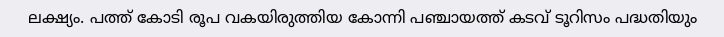ലക്ഷ്യം. പത്ത് കോടി രൂപ വകയിരുത്തിയ കോന്നി പഞ്ചായത്ത് കടവ് ടൂറിസം പദ്ധതിയും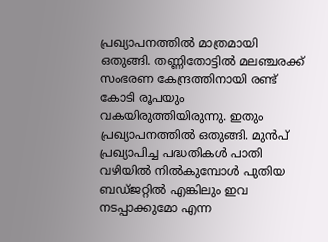പ്രഖ്യാപനത്തിൽ മാത്രമായി ഒതുങ്ങി. തണ്ണിതോട്ടിൽ മലഞ്ചരക്ക് സംഭരണ കേന്ദ്രത്തിനായി രണ്ട് കോടി രൂപയും വകയിരുത്തിയിരുന്നു. ഇതും പ്രഖ്യാപനത്തിൽ ഒതുങ്ങി. മുൻപ് പ്രഖ്യാപിച്ച പദ്ധതികൾ പാതി വഴിയിൽ നിൽകുമ്പോൾ പുതിയ ബഡ്ജറ്റിൽ എങ്കിലും ഇവ നടപ്പാക്കുമോ എന്ന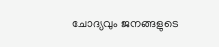ചോദ്യവും ജനങ്ങളുടെ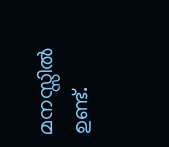മനസ്സിൽ ഉണ്ട്.